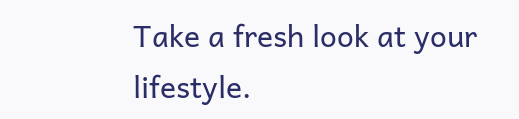Take a fresh look at your lifestyle.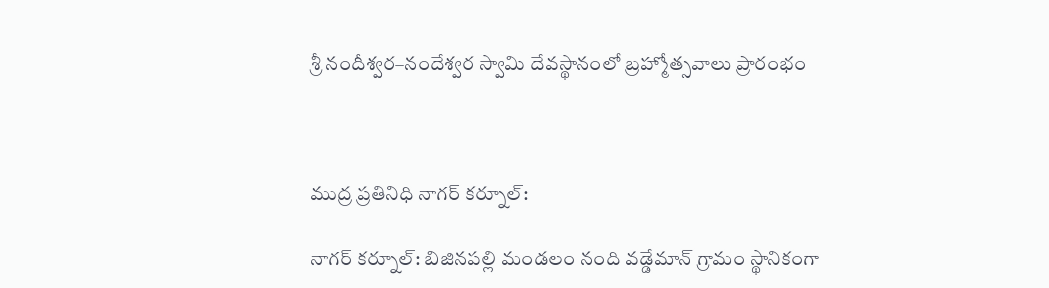శ్రీ నందీశ్వర–నందేశ్వర స్వామి దేవస్థానంలో బ్రహ్మోత్సవాలు ప్రారంభం



ముద్ర ప్రతినిధి నాగర్ కర్నూల్:

నాగర్ కర్నూల్: బిజినపల్లి మండలం నంది వడ్డేమాన్ గ్రామం స్థానికంగా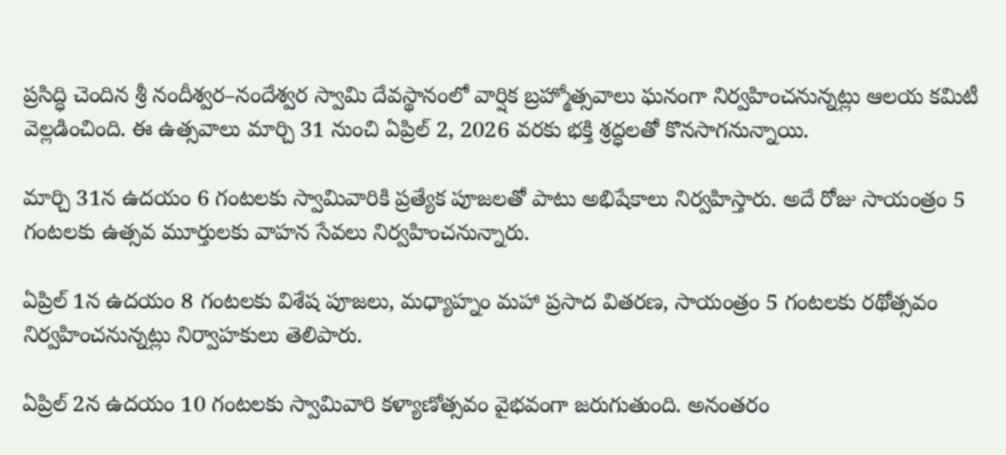ప్రసిద్ధి చెందిన శ్రీ నందీశ్వర–నందేశ్వర స్వామి దేవస్థానంలో వార్షిక బ్రహ్మోత్సవాలు ఘనంగా నిర్వహించనున్నట్లు ఆలయ కమిటీ వెల్లడించింది. ఈ ఉత్సవాలు మార్చి 31 నుంచి ఏప్రిల్ 2, 2026 వరకు భక్తి శ్రద్ధలతో కొనసాగనున్నాయి.

మార్చి 31న ఉదయం 6 గంటలకు స్వామివారికి ప్రత్యేక పూజలతో పాటు అభిషేకాలు నిర్వహిస్తారు. అదే రోజు సాయంత్రం 5 గంటలకు ఉత్సవ మూర్తులకు వాహన సేవలు నిర్వహించనున్నారు.

ఏప్రిల్ 1న ఉదయం 8 గంటలకు విశేష పూజలు, మధ్యాహ్నం మహా ప్రసాద వితరణ, సాయంత్రం 5 గంటలకు రథోత్సవం నిర్వహించనున్నట్లు నిర్వాహకులు తెలిపారు.

ఏప్రిల్ 2న ఉదయం 10 గంటలకు స్వామివారి కళ్యాణోత్సవం వైభవంగా జరుగుతుంది. అనంతరం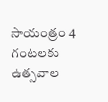సాయంత్రం 4 గంటలకు ఉత్సవాల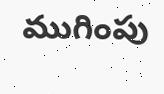ముగింపు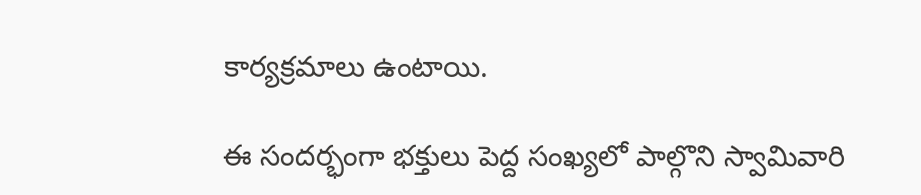కార్యక్రమాలు ఉంటాయి.

ఈ సందర్భంగా భక్తులు పెద్ద సంఖ్యలో పాల్గొని స్వామివారి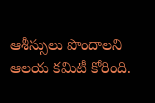ఆశీస్సులు పొందాలని ఆలయ కమిటీ కోరింది.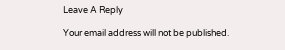Leave A Reply

Your email address will not be published.